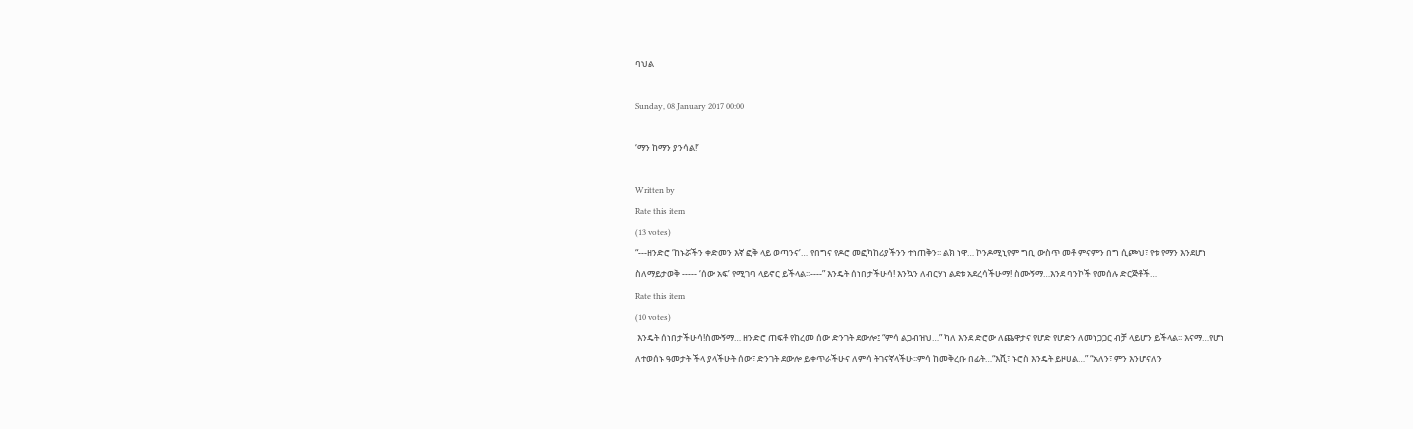ባህል

Sunday, 08 January 2017 00:00

‘ማን ከማን ያንሳል!’

Written by
Rate this item
(13 votes)
“---ዘንድሮ ‘ከኑሯችን ቀድመን እኛ ፎቅ ላይ ወጣንና’… የበግና የዶሮ መፎካከሪያችንን ተነጠቅን፡፡ ልክ ነዋ… ኮንዶሚኒየም ግቢ ውስጥ መቶ ምናምን በግ ሲጮህ፣ የቱ የማን እንደሆነ ስለማይታወቅ ----- ‘ሰው አፍ’ የሚገባ ላይኖር ይችላል፡፡----” እንዴት ሰነበታችሁሳ! እንኳን ለብርሃነ ልደቱ አደረሳችሁማ! ስሙኝማ…እንደ ባንኮች የመሰሉ ድርጅቶች…
Rate this item
(10 votes)
 እንዴት ሰነበታችሁሳ!ስሙኝማ… ዘንድሮ ጠፍቶ የከረመ ሰው ድንገት ደውሎ፤ “ምሳ ልጋብዝህ…” ካለ እንደ ድሮው ለጨዋታና የሆድ የሆድን ለመነጋጋር ብቻ ላይሆን ይችላል፡፡ እናማ…የሆነ ለተወሰኑ ዓመታት ችላ ያላችሁት ሰው፣ ድንገት ደውሎ ይቀጥራችሁና ለምሳ ትገናኛላችሁ፡፡ምሳ ከመቅረቡ በፊት…“እሺ፣ ኑሮስ እንዴት ይዞሀል…” “አለን፣ ምን እንሆናለን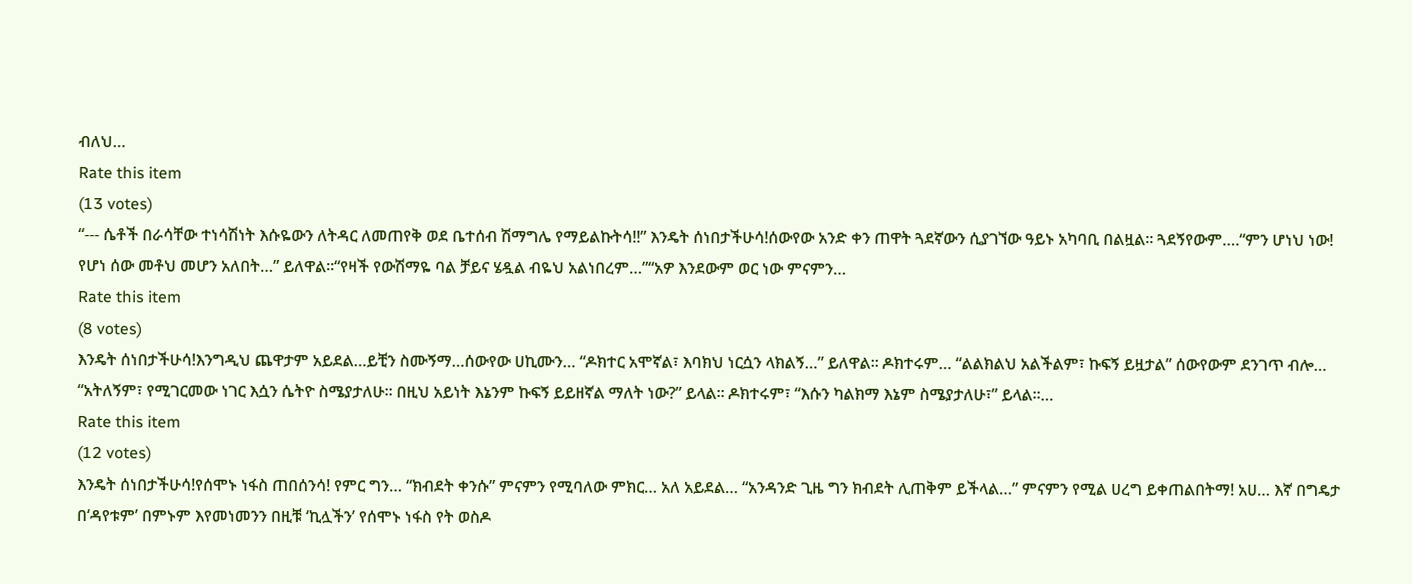ብለህ…
Rate this item
(13 votes)
“--- ሴቶች በራሳቸው ተነሳሽነት እሱዬውን ለትዳር ለመጠየቅ ወደ ቤተሰብ ሽማግሌ የማይልኩትሳ!!” እንዴት ሰነበታችሁሳ!ሰውየው አንድ ቀን ጠዋት ጓደኛውን ሲያገኘው ዓይኑ አካባቢ በልዟል፡፡ ጓደኝየውም….“ምን ሆነህ ነው! የሆነ ሰው መቶህ መሆን አለበት…” ይለዋል፡፡“የዛች የውሽማዬ ባል ቻይና ሄዷል ብዬህ አልነበረም…”“አዎ እንደውም ወር ነው ምናምን…
Rate this item
(8 votes)
እንዴት ሰነበታችሁሳ!እንግዲህ ጨዋታም አይደል…ይቺን ስሙኝማ…ሰውየው ሀኪሙን… “ዶክተር አሞኛል፣ እባክህ ነርሷን ላክልኝ…” ይለዋል፡፡ ዶክተሩም… “ልልክልህ አልችልም፣ ኩፍኝ ይዟታል” ሰውየውም ደንገጥ ብሎ… “አትለኝም፣ የሚገርመው ነገር እሷን ሴትዮ ስሜያታለሁ። በዚህ አይነት እኔንም ኩፍኝ ይይዘኛል ማለት ነው?” ይላል። ዶክተሩም፣ “እሱን ካልክማ እኔም ስሜያታለሁ፣” ይላል፡፡…
Rate this item
(12 votes)
እንዴት ሰነበታችሁሳ!የሰሞኑ ነፋስ ጠበሰንሳ! የምር ግን… “ክብደት ቀንሱ” ምናምን የሚባለው ምክር… አለ አይደል… “አንዳንድ ጊዜ ግን ክብደት ሊጠቅም ይችላል…” ምናምን የሚል ሀረግ ይቀጠልበትማ! አሀ… እኛ በግዴታ በ‘ዳየቱም’ በምኑም እየመነመንን በዚቹ ‘ኪሏችን’ የሰሞኑ ነፋስ የት ወስዶ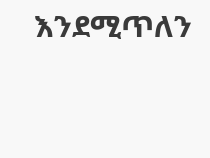እንደሚጥለን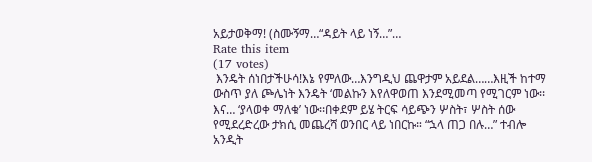አይታወቅማ! (ስሙኝማ…“ዳይት ላይ ነኝ…”…
Rate this item
(17 votes)
 እንዴት ሰነበታችሁሳ!እኔ የምለው…እንግዲህ ጨዋታም አይደል……እዚች ከተማ ውስጥ ያለ ጮሌነት እንዴት ‘መልኩን እየለዋወጠ እንደሚመጣ የሚገርም ነው፡፡ እና… ‘ያላወቀ ማለቁ’ ነው፡፡በቀደም ይሄ ትርፍ ሳይጭን ሦስት፣ ሦስት ሰው የሚደረድረው ታክሲ መጨረሻ ወንበር ላይ ነበርኩ። “ኋላ ጠጋ በሉ…” ተብሎ አንዲት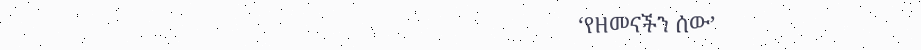‘የዘመናችን ሰው’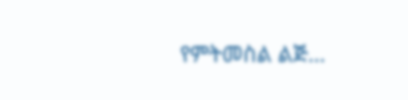የምትመስል ልጅ…